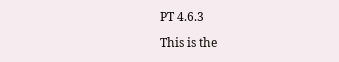PT 4.6.3

This is the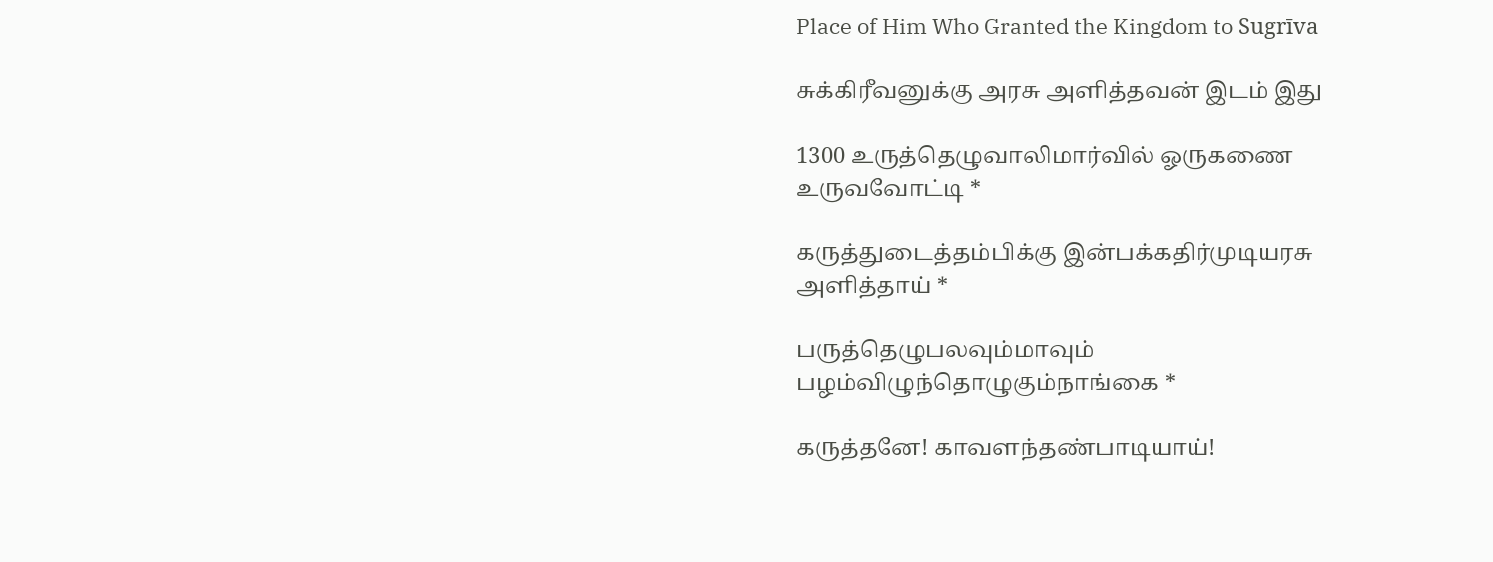Place of Him Who Granted the Kingdom to Sugrīva

சுக்கிரீவனுக்கு அரசு அளித்தவன் இடம் இது

1300 உருத்தெழுவாலிமார்வில் ஓருகணை உருவவோட்டி *

கருத்துடைத்தம்பிக்கு இன்பக்கதிர்முடியரசு அளித்தாய் *

பருத்தெழுபலவும்மாவும் பழம்விழுந்தொழுகும்நாங்கை *

கருத்தனே! காவளந்தண்பாடியாய்!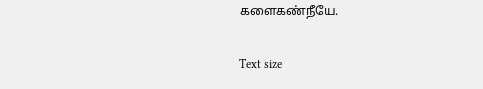களைகண்நீயே.

Text size